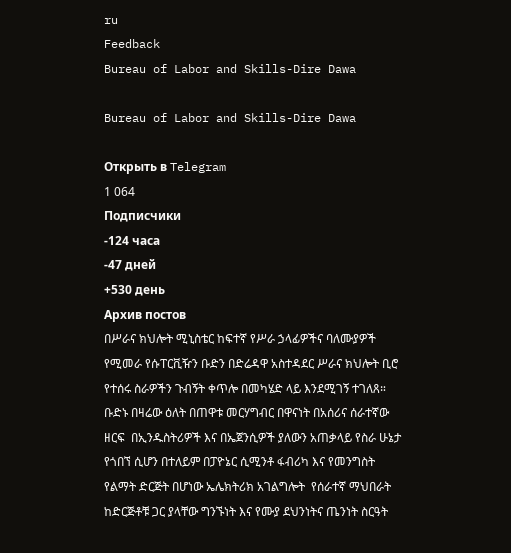ru
Feedback
Bureau of Labor and Skills-Dire Dawa

Bureau of Labor and Skills-Dire Dawa

Открыть в Telegram
1 064
Подписчики
-124 часа
-47 дней
+530 день
Архив постов
በሥራና ክህሎት ሚኒስቴር ከፍተኛ የሥራ ኃላፊዎችና ባለሙያዎች የሚመራ የሱፐርቪዥን ቡድን በድሬዳዋ አስተዳደር ሥራና ክህሎት ቢሮ የተሰሩ ስራዎችን ጉብኝት ቀጥሎ በመካሄድ ላይ እንደሚገኝ ተገለጸ። ቡድኑ በዛሬው ዕለት በጠዋቱ መርሃግብር በዋናነት በአሰሪና ሰራተኛው ዘርፍ  በኢንዱስትሪዎች እና በኤጀንሲዎች ያለውን አጠቃላይ የስራ ሁኔታ የጎበኘ ሲሆን በተለይም በፓዮኔር ሲሚንቶ ፋብሪካ እና የመንግስት የልማት ድርጅት በሆነው ኤሌክትሪክ አገልግሎት  የሰራተኛ ማህበራት ከድርጅቶቹ ጋር ያላቸው ግንኙነት እና የሙያ ደህንነትና ጤንነት ስርዓት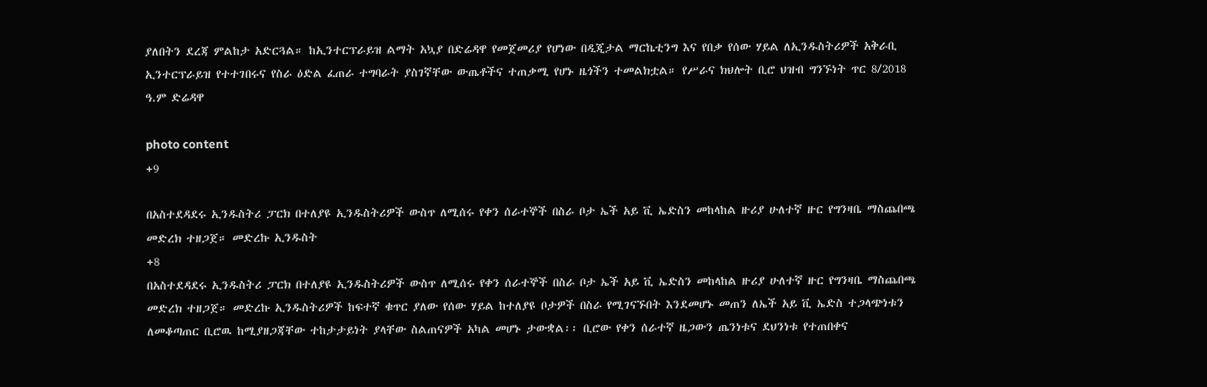ያለበትን ደረጃ ምልከታ አድርጓል። ከኢንተርፕራይዝ ልማት አኳያ በድሬዳዋ የመጀመሪያ የሆነው በዲጂታል ማርኬቲንግ እና የበቃ የሰው ሃይል ለኢንዱስትሪዎች አቅራቢ ኢንተርፕራይዝ የተተገበሩና የስራ ዕድል ፈጠራ ተግባራት ያስገኛቸው ውጤቶችና ተጠቃሚ የሆኑ ዜጎችን ተመልክቷል። የሥራና ክህሎት ቢሮ ህዝብ ግንኙነት ጥር 8/2018 ዓ.ም ድሬዳዋ

photo content
+9

በአስተደዳደሩ ኢንዱስትሪ ፓርክ በተለያዩ ኢንዱስትሪዎች ውስጥ ለሚሰሩ የቀን ሰራተኞች በስራ ቦታ ኤች አይ ቪ ኤድስን መከላከል ዙሪያ ሁለተኛ ዙር የግንዛቤ ማስጨበጫ መድረክ ተዘጋጀ። መድረኩ ኢንዱስት
+8
በአስተደዳደሩ ኢንዱስትሪ ፓርክ በተለያዩ ኢንዱስትሪዎች ውስጥ ለሚሰሩ የቀን ሰራተኞች በስራ ቦታ ኤች አይ ቪ ኤድስን መከላከል ዙሪያ ሁለተኛ ዙር የግንዛቤ ማስጨበጫ መድረክ ተዘጋጀ። መድረኩ ኢንዱስትሪዎች ከፍተኛ ቁጥር ያለው የሰው ሃይል ከተለያዩ ቦታዎች በስራ የሚገናኙበት እንደመሆኑ መጠን ለኤች አይ ቪ ኤድስ ተጋላጭነቱን ለመቆጣጠር ቢሮዉ ከሚያዘጋጃቸው ተከታታይነት ያላቸው ስልጠናዎች አካል መሆኑ ታውቋል፡፡ ቢሮው የቀን ሰራተኛ ዜጋውን ጤንነቱና ደህንነቱ የተጠበቀና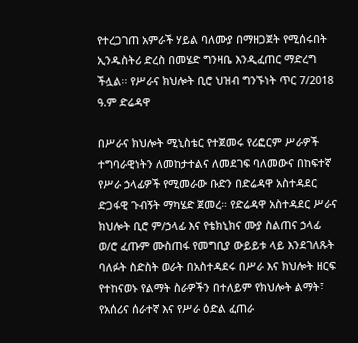የተረጋገጠ አምራች ሃይል ባለሙያ በማዘጋጀት የሚሰሩበት ኢንዱስትሪ ድረስ በመሄድ ግንዛቤ እንዲፈጠር ማድረግ ችሏል፡፡ የሥራና ክህሎት ቢሮ ህዝብ ግንኙነት ጥር 7/2018 ዓ.ም ድሬዳዋ

በሥራና ክህሎት ሚኒስቴር የተጀመሩ የሪፎርም ሥራዎች ተግባራዊነትን ለመከታተልና ለመደገፍ ባለመውና በከፍተኛ የሥራ ኃላፊዎች የሚመራው ቡድን በድሬዳዋ አስተዳደር ድጋፋዊ ጉብኝት ማካሄድ ጀመረ። የድሬዳዋ አስተዳደር ሥራና ክህሎት ቢሮ ም/ኃላፊ እና የቴክኒክና ሙያ ስልጠና ኃላፊ ወ/ሮ ፈጡም ሙስጠፋ የመግቢያ ውይይቱ ላይ እንደገለጹት ባለፉት ስድስት ወራት በአስተዳደሩ በሥራ እና ክህሎት ዘርፍ የተከናወኑ የልማት ስራዎችን በተለይም የክህሎት ልማት፣  የአሰሪና ሰራተኛ እና የሥራ ዕድል ፈጠራ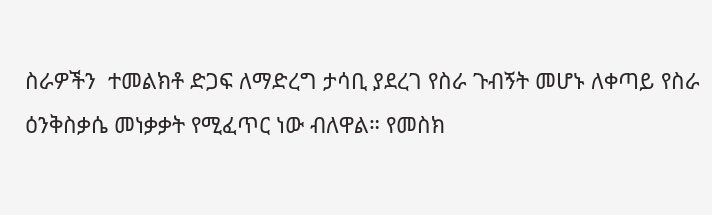ስራዎችን  ተመልክቶ ድጋፍ ለማድረግ ታሳቢ ያደረገ የስራ ጉብኝት መሆኑ ለቀጣይ የስራ ዕንቅስቃሴ መነቃቃት የሚፈጥር ነው ብለዋል። የመስክ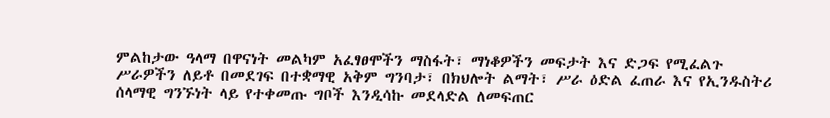ምልከታው ዓላማ በዋናነት መልካም አፈፃፀሞችን ማስፋት፣ ማነቆዎችን መፍታት እና ድጋፍ የሚፈልጉ ሥራዎችን ለይቶ በመደገፍ በተቋማዊ አቅም ግንባታ፣ በክህሎት ልማት፣ ሥራ ዕድል ፈጠራ እና የኢንዱስትሪ ሰላማዊ ግንኙነት ላይ የተቀመጡ ግቦች እንዲሳኩ መደላድል ለመፍጠር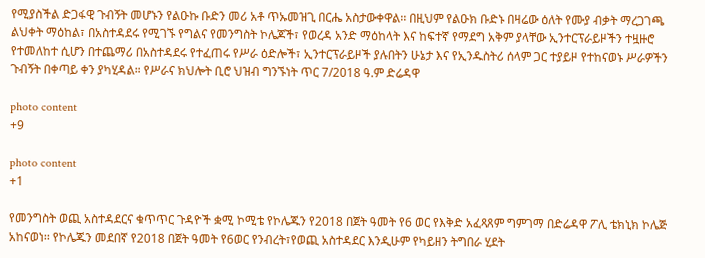የሚያስችል ድጋፋዊ ጉብኝት መሆኑን የልዑኩ ቡድን መሪ አቶ ጥኡመዝጊ በርሔ አስታውቀዋል፡፡ በዚህም የልዑክ ቡድኑ በዛሬው ዕለት የሙያ ብቃት ማረጋገጫ ልህቀት ማዕከል፣ በአስተዳደሩ የሚገኙ የግልና የመንግስት ኮሌጆች፣ የወረዳ አንድ ማዕከላት እና ከፍተኛ የማደግ አቅም ያላቸው ኢንተርፕራይዞችን ተዟዙሮ የተመለከተ ሲሆን በተጨማሪ በአስተዳደሩ የተፈጠሩ የሥራ ዕድሎች፣ ኢንተርፕራይዞች ያሉበትን ሁኔታ እና የኢንዱስትሪ ሰላም ጋር ተያይዞ የተከናወኑ ሥራዎችን ጉብኝት በቀጣይ ቀን ያካሂዳል። የሥራና ክህሎት ቢሮ ህዝብ ግንኙነት ጥር 7/2018 ዓ.ም ድሬዳዋ

photo content
+9

photo content
+1

የመንግስት ወጪ አስተዳደርና ቁጥጥር ጉዳዮች ቋሚ ኮሚቴ የኮሌጁን የ2018 በጀት ዓመት የ6 ወር የእቅድ አፈጻጸም ግምገማ በድሬዳዋ ፖሊ ቴክኒክ ኮሌጅ አከናወነ፡፡ የኮሌጁን መደበኛ የ2018 በጀት ዓመት የ6ወር የንብረት፣የወጪ አስተዳደር እንዲሁም የካይዘን ትግበራ ሂደት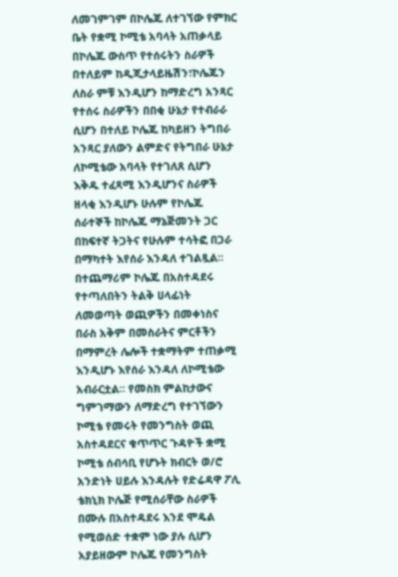ለመገምገም በኮሌጁ ለተገኘው የምክር ቤት የቋሚ ኮሚቴ አባላት አጠቃላይ በኮሌጁ ውስጥ የተሰሩትን ስራዎች በተለይም ከዲጂታላይዜሽን፣ኮሌጁን ለስራ ምቹ እንዲሆን ከማድረግ አንጻር የተሰሩ ስራዎችን በበቂ ሁኔታ የተብራራ ሲሆን በተለይ ኮሌጁ ከካይዘን ትግበራ አንጻር ያለውን ልምድና የትግበራ ሁኔታ ለኮሚቴው አባላት የተገለጸ ሲሆን እቅዱ ተፈጻሚ እንዲሆንና ስራዎች ዘላቂ እንዲሆኑ ሁሉም የኮሌጁ ሰራተኞች ከኮሌጁ ማኔጅመንት ጋር በከፍተኛ ትጋትና የሁሉም ተሳትፎ በጋራ በማካተት እየሰራ እንዳለ ተገልጿል፡፡ በተጨማሪም ኮሌጁ በአስተዳደሩ የተጣለበትን ትልቅ ሀላፊነት ለመወጣት ወጪዎችን በመቀነስና በራስ አቅም በመስራትና ምርቶችን በማምረት ሌሎች ተቋማትም ተጠቃሚ እንዲሆኑ እየሰራ እንዳለ ለኮሚቴው አብራርቷል፡፡ የመስክ ምልከታውና ግምገማውን ለማድረግ የተገኘውን ኮሚቴ የመሩት የመንግስት ወጪ አስተዳደርና ቁጥጥር ጉዳዮች ቋሚ ኮሚቴ ሰብሳቢ የሆኑት ክብርት ወ/ሮ አንድነት ሀይሉ እንዳሉት የድሬዳዋ ፖሊ ቴክኒክ ኮሌጅ የሚሰራቸው ስራዎች በሙሉ በአስተዳደሩ እንደ ሞዴል የሚወሰድ ተቋም ነው ያሉ ሲሆን አያይዘውም ኮሌጁ የመንግስት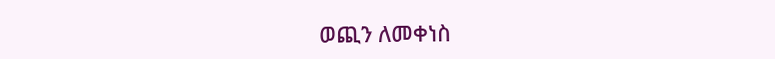ወጪን ለመቀነስ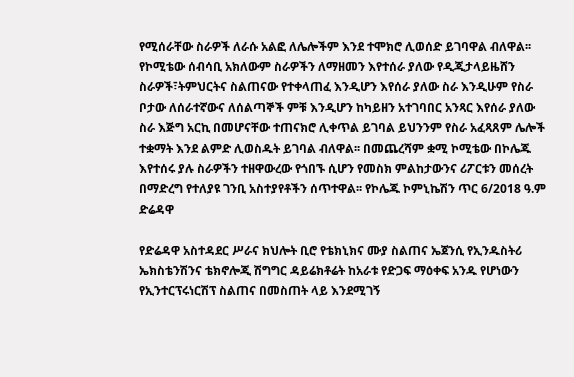የሚሰራቸው ስራዎች ለራሱ አልፎ ለሌሎችም እንደ ተሞክሮ ሊወሰድ ይገባዋል ብለዋል፡፡ የኮሚቴው ሰብሳቢ አክለውም ስራዎችን ለማዘመን እየተሰራ ያለው የዲጂታላይዜሸን ስራዎች፣ትምህርትና ስልጠናው የተቀላጠፈ እንዲሆን እየሰራ ያለው ስራ እንዲሁም የስራ ቦታው ለሰራተኛውና ለሰልጣኞች ምቹ እንዲሆን ከካይዘን አተገባበር አንጻር እየሰራ ያለው ስራ እጅግ አርኪ በመሆናቸው ተጠናክሮ ሊቀጥል ይገባል ይህንንም የስራ አፈጻጸም ሌሎች ተቋማት እንደ ልምድ ሊወስዱት ይገባል ብለዋል፡፡ በመጨረሻም ቋሚ ኮሚቴው በኮሌጁ እየተሰሩ ያሉ ስራዎችን ተዘዋውረው የጎበኙ ሲሆን የመስክ ምልከታውንና ሪፖርቱን መሰረት በማድረግ የተለያዩ ገንቢ አስተያየቶችን ሰጥተዋል፡፡ የኮሌጁ ኮምኒኬሽን ጥር 6/2018 ዓ.ም ድሬዳዋ

የድሬዳዋ አስተዳደር ሥራና ክህሎት ቢሮ የቴክኒክና ሙያ ስልጠና ኤጀንሲ የኢንዱስትሪ ኤክስቴንሽንና ቴክኖሎጂ ሽግግር ዳይሬክቶሬት ከአራቱ የድጋፍ ማዕቀፍ አንዱ የሆነውን የኢንተርፕሩነርሽፕ ስልጠና በመስጠት ላይ እንደሚገኝ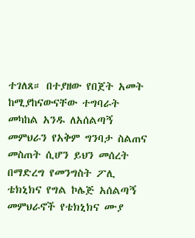ተገለጸ። በተያዘው የበጀት አመት ከሚያከናውናቸው ተግባራት መካከል አንዱ ለአሰልጣኝ መምህራን የአቅም ግንባታ ስልጠና መስጠት ሲሆን ይህን መሰረት በማድረግ የመንግስት ፖሊ ቴክኒክና የግል ኮሌጅ አሰልጣኝ መምህራኖች የቴክኒክና ሙያ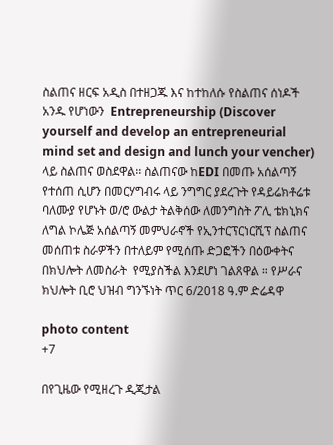ስልጠና ዘርፍ አዲስ በተዘጋጁ እና ከተከለሱ የስልጠና ሰነዶች አንዱ የሆነውን  Entrepreneurship (Discover yourself and develop an entrepreneurial mind set and design and lunch your vencher) ላይ ስልጠና ወስደዋል፡፡ ስልጠናው ከEDI በመጡ አሰልጣኝ የተሰጠ ሲሆን በመርሃግብሩ ላይ ንግግር ያደረጉት የዳይሬክቶሬቱ ባለሙያ የሆኑት ወ/ሮ ውልታ ትልቅሰው ለመንግስት ፖሊ ቴክኒክና ለግል ኮሌጅ አሰልጣኝ መምህራኖች የኢንተርፕርነርሺፕ ስልጠና መሰጠቱ ስራዎችን በተለይም የሚሰጡ ድጋፎችን በዕውቀትና በክህሎት ለመስራት  የሚያስችል እንደሆነ ገልጸዋል ። የሥራና ክህሎት ቢሮ ህዝብ ግንኙነት ጥር 6/2018 ዓ.ም ድሬዳዋ

photo content
+7

በየጊዜው የሚዘረጉ ዲጂታል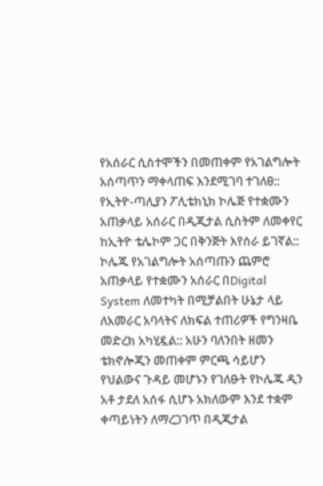የአሰራር ሲስተሞችን በመጠቀም የአገልግሎት አሰጣጥን ማቀላጠፍ እንደሚገባ ተገለፀ:: የኢትዮ-ጣሊያን ፖሊቴክኒክ ኮሌጅ የተቋሙን አጠቃላይ አሰራር በዲጂታል ሲስትም ለመቀየር ከኢትዮ ቴሌኮም ጋር በቅንጅት እየሰራ ይገኛል:: ኮሌጁ የአገልግሎት አሰጣጡን ጨምሮ አጠቃላይ የተቋሙን አሰራር በDigital System ለመተካት በሚቻልበት ሁኔታ ላይ ለአመራር አባላትና ለክፍል ተጠሪዎች የግንዛቤ መድረክ አካሂዷል:: አሁን ባለንበት ዘመን ቴክኖሎጂን መጠቀም ምርጫ ሳይሆን የህልውና ጉዳይ መሆኑን የገለፁት የኮሌጁ ዲን አቶ ታደለ አሰፋ ሲሆኑ አክለውም እንደ ተቋም ቀጣይነትን ለማረጋገጥ በዲጂታል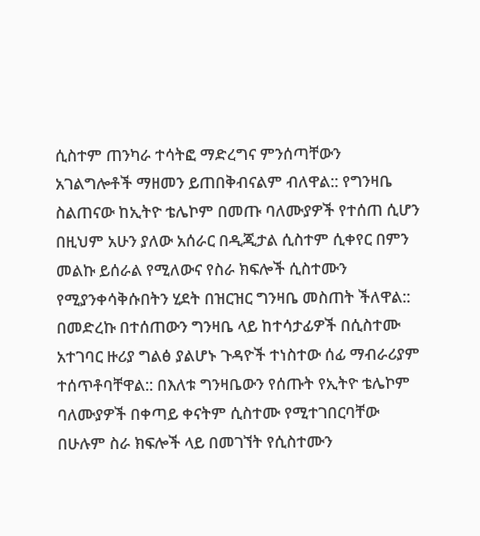ሲስተም ጠንካራ ተሳትፎ ማድረግና ምንሰጣቸውን አገልግሎቶች ማዘመን ይጠበቅብናልም ብለዋል:: የግንዛቤ ስልጠናው ከኢትዮ ቴሌኮም በመጡ ባለሙያዎች የተሰጠ ሲሆን በዚህም አሁን ያለው አሰራር በዲጂታል ሲስተም ሲቀየር በምን መልኩ ይሰራል የሚለውና የስራ ክፍሎች ሲስተሙን የሚያንቀሳቅሱበትን ሂደት በዝርዝር ግንዛቤ መስጠት ችለዋል:: በመድረኩ በተሰጠውን ግንዛቤ ላይ ከተሳታፊዎች በሲስተሙ አተገባር ዙሪያ ግልፅ ያልሆኑ ጉዳዮች ተነስተው ሰፊ ማብራሪያም ተሰጥቶባቸዋል:: በእለቱ ግንዛቤውን የሰጡት የኢትዮ ቴሌኮም ባለሙያዎች በቀጣይ ቀናትም ሲስተሙ የሚተገበርባቸው በሁሉም ስራ ክፍሎች ላይ በመገኘት የሲስተሙን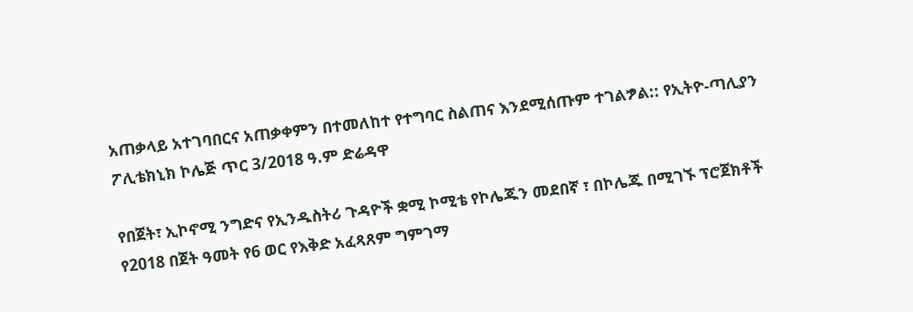አጠቃላይ አተገባበርና አጠቃቀምን በተመለከተ የተግባር ስልጠና እንደሚሰጡም ተገልፇል:: የኢትዮ-ጣሊያን ፖሊቴክኒክ ኮሌጅ ጥር 3/2018 ዓ.ም ድሬዳዋ

የበጀት፣ ኢኮኖሚ ንግድና የኢንዱስትሪ ጉዳዮች ቋሚ ኮሚቴ የኮሌጁን መደበኛ ፣ በኮሌጁ በሚገኙ ፕሮጀክቶች የ2018 በጀት ዓመት የ6 ወር የእቅድ አፈጻጸም ግምገማ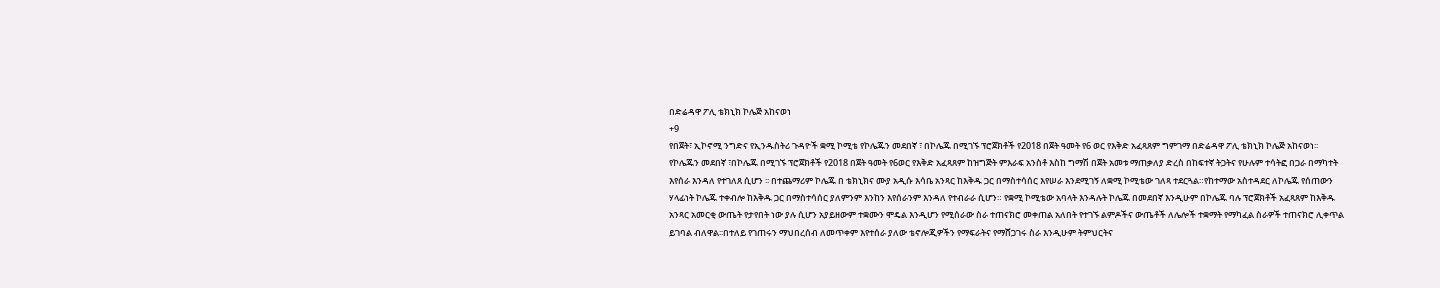በድሬዳዋ ፖሊ ቴክኒክ ኮሌጅ አከናወነ
+9
የበጀት፣ ኢኮኖሚ ንግድና የኢንዱስትሪ ጉዳዮች ቋሚ ኮሚቴ የኮሌጁን መደበኛ ፣ በኮሌጁ በሚገኙ ፕሮጀክቶች የ2018 በጀት ዓመት የ6 ወር የእቅድ አፈጻጸም ግምገማ በድሬዳዋ ፖሊ ቴክኒክ ኮሌጅ አከናወነ፡፡ የኮሌጁን መደበኛ ፣በኮሌጁ በሚገኙ ፕሮጀክቶች የ2018 በጀት ዓመት የ6ወር የእቅድ አፈጻጸም ከዝግጅት ምእራፍ አንስቶ እስከ ግማሽ በጀት አመቱ ማጠቃለያ ድረስ በከፍተኛ ትጋትና የሁሉም ተሳትፎ በጋራ በማካተት እየሰራ እንዳለ የተገለጸ ሲሆን ፡፡ በተጨማሪም ኮሌጁ በ ቴክኒክና ሙያ አዲሱ እሳቤ አንጻር ከእቅዱ ጋር በማስተሳሰር እየሠራ እንደሚገኝ ለቋሚ ኮሚቴው ገለጻ ተደርጓል።የከተማው አስተዳደር ለኮሌጁ የሰጠውን ሃላፊነት ኮሌጁ ተቀብሎ ከእቅዱ ጋር በማስተሳሰር ያለምንም እንከን እየሰራንም እንዳለ የተብራራ ሲሆን። የቋሚ ኮሚቴው አባላት እንዳሉት ኮሌጁ በመደበኛ እንዲሁም በኮሌጁ ባሉ ፕሮጀክቶች አፈጻጸም ከእቅዱ አንጻር አመርቂ ውጤት የታየበት ነው ያሉ ሲሆን አያይዘውም ተቋሙን ሞዴል እንዲሆን የሚሰራው ስራ ተጠናክሮ መቀጠል አለበት የተገኙ ልምዶችና ውጤቶች ለሌሎች ተቋማት የማካፈል ስራዎች ተጠናክሮ ሊቀጥል ይገባል ብለዋል፡፡በተለይ የገጠሩን ማህበረሰብ ለመጥቀም እየተሰራ ያለው ቴኖሎጂዎችን የማፍራትና የማሸጋገሩ ስራ እንዲሁም ትምህርትና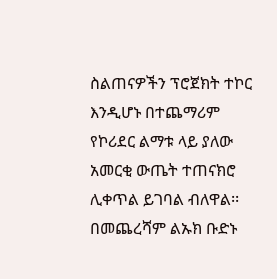ስልጠናዎችን ፕሮጀክት ተኮር እንዲሆኑ በተጨማሪም የኮሪደር ልማቱ ላይ ያለው አመርቂ ውጤት ተጠናክሮ ሊቀጥል ይገባል ብለዋል፡፡በመጨረሻም ልኡክ ቡድኑ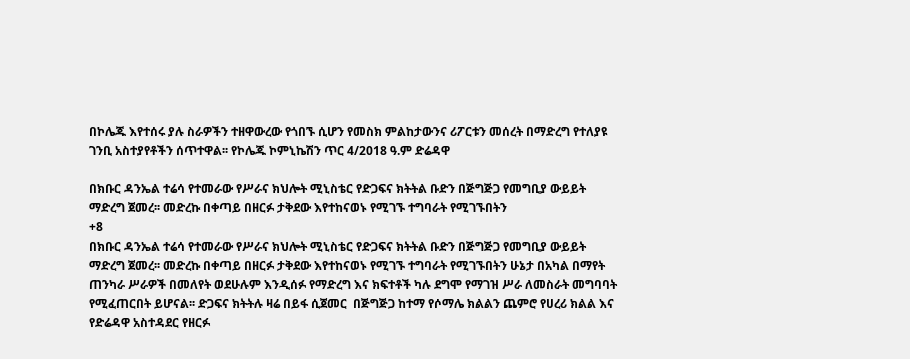በኮሌጁ እየተሰሩ ያሉ ስራዎችን ተዘዋውረው የጎበኙ ሲሆን የመስክ ምልከታውንና ሪፖርቱን መሰረት በማድረግ የተለያዩ ገንቢ አስተያየቶችን ሰጥተዋል፡፡ የኮሌጁ ኮምኒኬሽን ጥር 4/2018 ዓ.ም ድሬዳዋ

በክቡር ዳንኤል ተሬሳ የተመራው የሥራና ክህሎት ሚኒስቴር የድጋፍና ክትትል ቡድን በጅግጅጋ የመግቢያ ውይይት ማድረግ ጀመረ፡፡ መድረኩ በቀጣይ በዘርፉ ታቅደው እየተከናወኑ የሚገኙ ተግባራት የሚገኙበትን
+8
በክቡር ዳንኤል ተሬሳ የተመራው የሥራና ክህሎት ሚኒስቴር የድጋፍና ክትትል ቡድን በጅግጅጋ የመግቢያ ውይይት ማድረግ ጀመረ፡፡ መድረኩ በቀጣይ በዘርፉ ታቅደው እየተከናወኑ የሚገኙ ተግባራት የሚገኙበትን ሁኔታ በአካል በማየት ጠንካራ ሥራዎች በመለየት ወደሁሉም እንዲሰፉ የማድረግ እና ክፍተቶች ካሉ ደግሞ የማገዝ ሥራ ለመስራት መግባባት የሚፈጠርበት ይሆናል፡፡ ድጋፍና ክትትሉ ዛሬ በይፋ ሲጀመር  በጅግጅጋ ከተማ የሶማሌ ክልልን ጨምሮ የሀረሪ ክልል እና የድሬዳዋ አስተዳደር የዘርፉ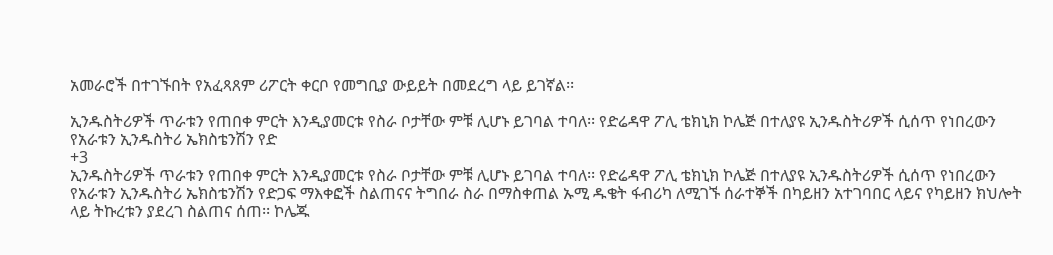አመራሮች በተገኙበት የአፈጻጸም ሪፖርት ቀርቦ የመግቢያ ውይይት በመደረግ ላይ ይገኛል፡፡

ኢንዱስትሪዎች ጥራቱን የጠበቀ ምርት እንዲያመርቱ የስራ ቦታቸው ምቹ ሊሆኑ ይገባል ተባለ፡፡ የድሬዳዋ ፖሊ ቴክኒክ ኮሌጅ በተለያዩ ኢንዱስትሪዎች ሲሰጥ የነበረውን የአራቱን ኢንዱስትሪ ኤክስቴንሽን የድ
+3
ኢንዱስትሪዎች ጥራቱን የጠበቀ ምርት እንዲያመርቱ የስራ ቦታቸው ምቹ ሊሆኑ ይገባል ተባለ፡፡ የድሬዳዋ ፖሊ ቴክኒክ ኮሌጅ በተለያዩ ኢንዱስትሪዎች ሲሰጥ የነበረውን የአራቱን ኢንዱስትሪ ኤክስቴንሽን የድጋፍ ማእቀፎች ስልጠናና ትግበራ ስራ በማስቀጠል ኡሚ ዱቄት ፋብሪካ ለሚገኙ ሰራተኞች በካይዘን አተገባበር ላይና የካይዘን ክህሎት ላይ ትኩረቱን ያደረገ ስልጠና ሰጠ፡፡ ኮሌጁ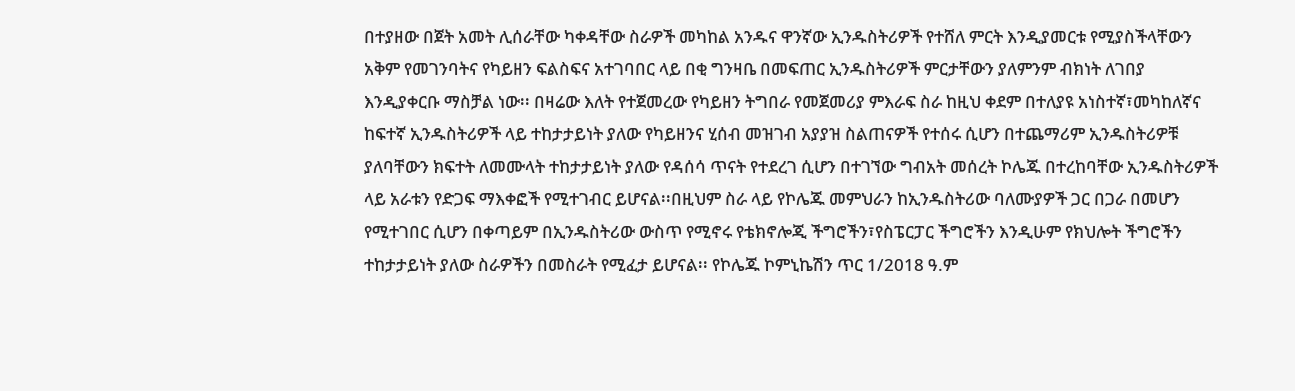በተያዘው በጀት አመት ሊሰራቸው ካቀዳቸው ስራዎች መካከል አንዱና ዋንኛው ኢንዱስትሪዎች የተሸለ ምርት እንዲያመርቱ የሚያስችላቸውን አቅም የመገንባትና የካይዘን ፍልስፍና አተገባበር ላይ በቂ ግንዛቤ በመፍጠር ኢንዱስትሪዎች ምርታቸውን ያለምንም ብክነት ለገበያ እንዲያቀርቡ ማስቻል ነው፡፡ በዛሬው እለት የተጀመረው የካይዘን ትግበራ የመጀመሪያ ምእራፍ ስራ ከዚህ ቀደም በተለያዩ አነስተኛ፣መካከለኛና ከፍተኛ ኢንዱስትሪዎች ላይ ተከታታይነት ያለው የካይዘንና ሂሰብ መዝገብ አያያዝ ስልጠናዎች የተሰሩ ሲሆን በተጨማሪም ኢንዱስትሪዎቹ ያለባቸውን ክፍተት ለመሙላት ተከታታይነት ያለው የዳሰሳ ጥናት የተደረገ ሲሆን በተገኘው ግብአት መሰረት ኮሌጁ በተረከባቸው ኢንዱስትሪዎች ላይ አራቱን የድጋፍ ማእቀፎች የሚተገብር ይሆናል፡፡በዚህም ስራ ላይ የኮሌጁ መምህራን ከኢንዱስትሪው ባለሙያዎች ጋር በጋራ በመሆን የሚተገበር ሲሆን በቀጣይም በኢንዱስትሪው ውስጥ የሚኖሩ የቴክኖሎጂ ችግሮችን፣የስፔርፓር ችግሮችን እንዲሁም የክህሎት ችግሮችን ተከታታይነት ያለው ስራዎችን በመስራት የሚፈታ ይሆናል፡፡ የኮሌጁ ኮምኒኬሽን ጥር 1/2018 ዓ.ም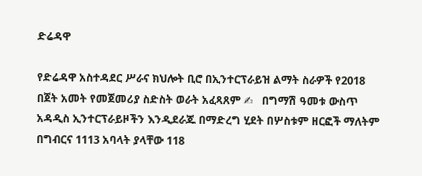ድሬዳዋ

የድሬዳዋ አስተዳደር ሥራና ክህሎት ቢሮ በኢንተርፕራይዝ ልማት ስራዎች የ2018 በጀት አመት የመጀመሪያ ስድስት ወራት አፈጻጸም ✍   በግማሽ ዓመቱ ውስጥ አዳዲስ ኢንተርፕራይዞችን እንዲደራጁ በማድረግ ሂደት በሦስቱም ዘርፎች ማለትም በግብርና 1113 አባላት ያላቸው 118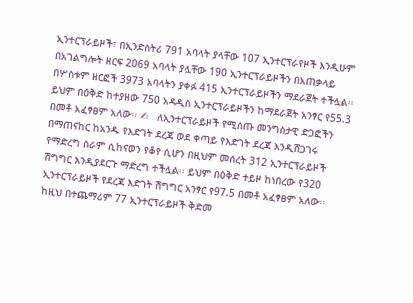ኢንተርፕራይዞች፣ በኢንድስትሪ 791 አባላት ያላቸው 107 ኢንተርፕራየዞች እንዲሁም በአገልግሎት ዘርፍ 2069 አባላት ያሏቸው 190 ኢንተርፕራይዞችን በአጠቃላይ በሦስቱም ዘርፎች 3973 አባላትን ያቀፉ 415 ኢንተርፕራይዞችን ማደራጀት ተችሏል፡፡ ይህም በዕቅድ ከተያዘው 750 አዳዲስ ኢንተርፕራይዞችን ከማደራጀት አንፃር የ55.3 በመቶ አፈፃፀም አለው፡፡ ✍   ለኢንተርፕራይዞች የሚሰጡ መንግስታዊ ድጋፎችን በማጠናከር ከአንዱ የእድገት ደረጃ ወደ ቀጣይ የእድገት ደረጃ እንዲሸጋገሩ የማድረግ ስራም ሲከናወን የቆየ ሲሆን በዚህም መሰረት 312 ኢንተርፕራይዞች ሽግግር እንዲያደርጉ ማድረግ ተችሏል፡፡ ይህም በዕቅድ ተይዞ ከነበረው የ320 ኢንተርፕራይዞች የደረጃ እድገት ሽግግር አንፃር የ97.5 በመቶ አፈፃፀም አለው፡፡ ከዚህ በተጨማሪም 77 ኢንተርፕራይዞች ቅድመ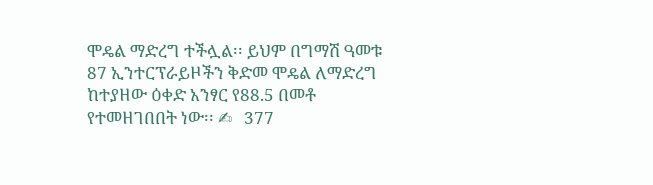ሞዴል ማድረግ ተችሏል፡፡ ይህም በግማሽ ዓመቱ 87 ኢንተርፕራይዞችን ቅድመ ሞዴል ለማድረግ ከተያዘው ዕቀድ አንፃር የ88.5 በመቶ የተመዘገበበት ነው፡፡ ✍   377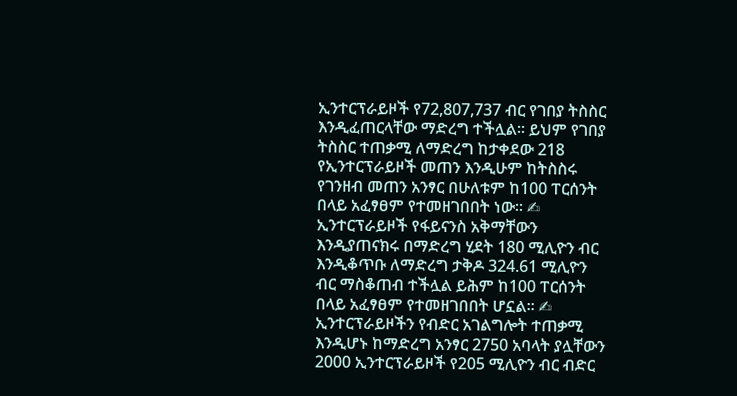ኢንተርፕራይዞች የ72,807,737 ብር የገበያ ትስስር እንዲፈጠርላቸው ማድረግ ተችሏል፡፡ ይህም የገበያ ትስስር ተጠቃሚ ለማድረግ ከታቀደው 218 የኢንተርፕራይዞች መጠን እንዲሁም ከትስስሩ የገንዘብ መጠን አንፃር በሁለቱም ከ100 ፐርሰንት በላይ አፈፃፀም የተመዘገበበት ነው፡፡ ✍   ኢንተርፕራይዞች የፋይናንስ አቅማቸውን እንዲያጠናክሩ በማድረግ ሂደት 180 ሚሊዮን ብር እንዲቆጥቡ ለማድረግ ታቅዶ 324.61 ሚሊዮን ብር ማስቆጠብ ተችሏል ይሕም ከ100 ፐርሰንት በላይ አፈፃፀም የተመዘገበበት ሆኗል፡፡ ✍   ኢንተርፕራይዞችን የብድር አገልግሎት ተጠቃሚ እንዲሆኑ ከማድረግ አንፃር 2750 አባላት ያሏቸውን 2000 ኢንተርፕራይዞች የ205 ሚሊዮን ብር ብድር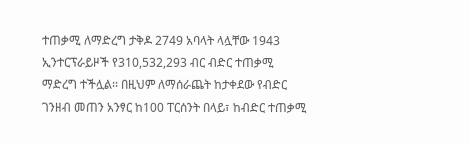ተጠቃሚ ለማድረግ ታቅዶ 2749 አባላት ላሏቸው 1943 ኢንተርፕራይዞች የ310,532,293 ብር ብድር ተጠቃሚ ማድረግ ተችሏል፡፡ በዚህም ለማሰራጨት ከታቀደው የብድር ገንዘብ መጠን አንፃር ከ100 ፐርሰንት በላይ፣ ከብድር ተጠቃሚ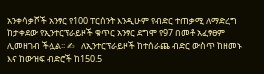አንቀሳቃሾች አንፃር የ100 ፐርሰንት እንዲሁም የብድር ተጠቃሚ ለማድረግ ከታቀደው የኢንተርፕራይዞች ቁጥር አንፃር ደግሞ የ97 በመቶ አፈፃፀም ሊመዘገብ ችሏል፡፡ ✍   ለኢንተርፕራይዞች ከተሰራጨ ብድር ውስጥ ከዘመኑ እና ከውዝፍ ብድሮች ከ150.5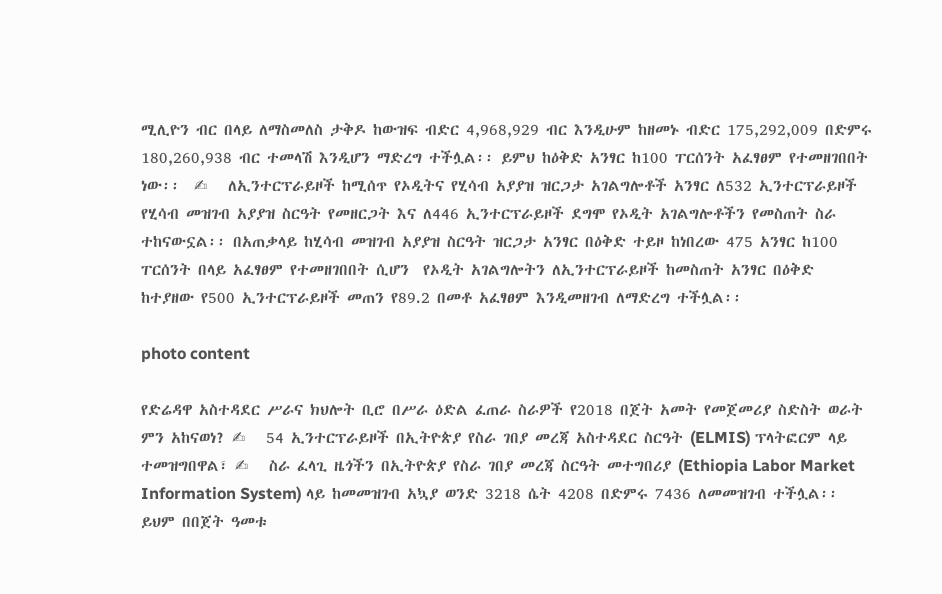ሚሊዮን ብር በላይ ለማስመለስ ታቅዶ ከውዝፍ ብድር 4,968,929 ብር እንዲሁም ከዘመኑ ብድር 175,292,009 በድምሩ 180,260,938 ብር ተመላሽ እንዲሆን ማድረግ ተችሏል፡፡ ይምህ ከዕቅድ አንፃር ከ100 ፐርሰንት አፈፃፀም የተመዘገበበት ነው፡፡  ✍   ለኢንተርፕራይዞች ከሚሰጥ የኦዲትና የሂሳብ አያያዝ ዝርጋታ አገልግሎቶች አንፃር ለ532 ኢንተርፕራይዞች የሂሳብ መዝገብ አያያዝ ስርዓት የመዘርጋት እና ለ446 ኢንተርፕራይዞች ደግሞ የኦዲት አገልግሎቶችን የመስጠት ስራ ተከናውኗል፡፡ በአጠቃላይ ከሂሳብ መዝገብ አያያዝ ስርዓት ዝርጋታ አንፃር በዕቅድ ተይዞ ከነበረው 475 አንፃር ከ100 ፐርሰንት በላይ አፈፃፀም የተመዘገበበት ሲሆን  የኦዲት አገልግሎትን ለኢንተርፕራይዞች ከመስጠት አንፃር በዕቅድ ከተያዘው የ500 ኢንተርፕራይዞች መጠን የ89.2 በመቶ አፈፃፀም እንዲመዘገብ ለማድረግ ተችሏል፡፡

photo content

የድሬዳዋ አስተዳደር ሥራና ክህሎት ቢሮ በሥራ ዕድል ፈጠራ ስራዎች የ2018 በጀት አመት የመጀመሪያ ስድስት ወራት ምን አከናወነ? ✍   54 ኢንተርፕራይዞች በኢትዮጵያ የስራ ገበያ መረጃ አስተዳደር ስርዓት (ELMIS) ፕላትፎርም ላይ ተመዝግበዋል፣ ✍   ስራ ፈላጊ ዜጎችን በኢትዮጵያ የስራ ገበያ መረጃ ስርዓት መተግበሪያ (Ethiopia Labor Market Information System) ላይ ከመመዝገብ አኳያ ወንድ 3218 ሴት 4208 በድምሩ 7436 ለመመዝገብ ተችሏል፡፡ ይህም በበጀት ዓመቱ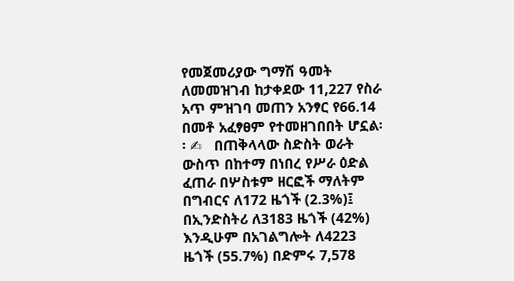የመጀመሪያው ግማሽ ዓመት ለመመዝገብ ከታቀደው 11,227 የስራ አጥ ምዝገባ መጠን አንፃር የ66.14 በመቶ አፈፃፀም የተመዘገበበት ሆኗል፡፡ ✍   በጠቅላላው ስድስት ወራት ውስጥ በከተማ በነበረ የሥራ ዕድል ፈጠራ በሦስቱም ዘርፎች ማለትም በግብርና ለ172 ዜጎች (2.3%)፤ በኢንድስትሪ ለ3183 ዜጎች (42%) እንዲሁም በአገልግሎት ለ4223 ዜጎች (55.7%) በድምሩ 7,578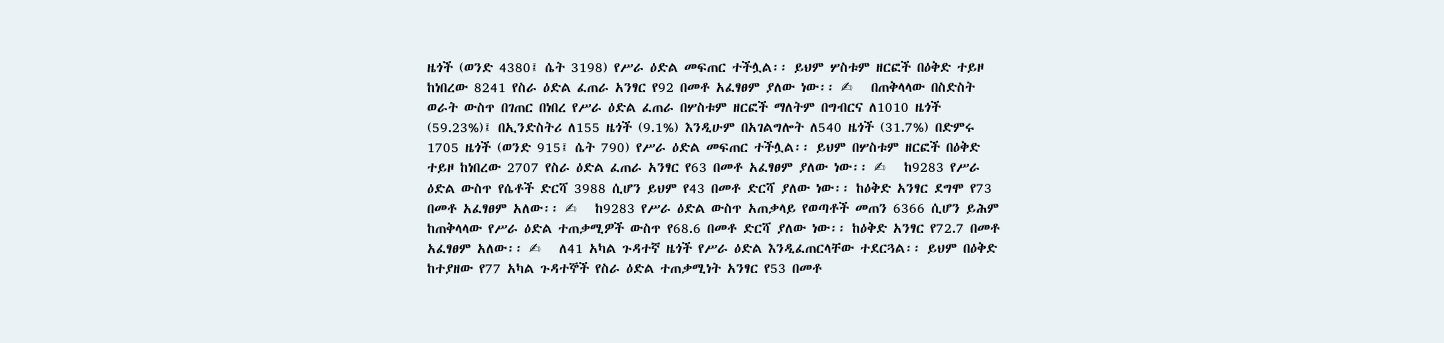ዜጎች (ወንድ 4380፤ ሴት 3198) የሥራ ዕድል መፍጠር ተችሏል፡፡ ይህም ሦስቱም ዘርፎች በዕቅድ ተይዞ ከነበረው 8241 የስራ ዕድል ፈጠራ አንፃር የ92 በመቶ አፈፃፀም ያለው ነው፡፡ ✍   በጠቅላላው በስድስት ወራት ውስጥ በገጠር በነበረ የሥራ ዕድል ፈጠራ በሦስቱም ዘርፎች ማለትም በግብርና ለ1010 ዜጎች (59.23%)፤ በኢንድስትሪ ለ155 ዜጎች (9.1%) እንዲሁም በአገልግሎት ለ540 ዜጎች (31.7%) በድምሩ 1705 ዜጎች (ወንድ 915፤ ሴት 790) የሥራ ዕድል መፍጠር ተችሏል፡፡ ይህም በሦስቱም ዘርፎች በዕቅድ ተይዞ ከነበረው 2707 የስራ ዕድል ፈጠራ አንፃር የ63 በመቶ አፈፃፀም ያለው ነው፡፡ ✍   ከ9283 የሥራ ዕድል ውስጥ የሴቶች ድርሻ 3988 ሲሆን ይህም የ43 በመቶ ድርሻ ያለው ነው፡፡ ከዕቅድ አንፃር ደግሞ የ73 በመቶ አፈፃፀም አለው፡፡ ✍   ከ9283 የሥራ ዕድል ውስጥ አጠቃላይ የወጣቶች መጠን 6366 ሲሆን ይሕም ከጠቅላላው የሥራ ዕድል ተጠቃሚዎች ውስጥ የ68.6 በመቶ ድርሻ ያለው ነው፡፡ ከዕቅድ አንፃር የ72.7 በመቶ አፈፃፀም አለው፡፡ ✍   ለ41 አካል ጉዳተኛ ዜጎች የሥራ ዕድል እንዲፈጠርላቸው ተደርጓል፡፡ ይህም በዕቅድ ከተያዘው የ77 አካል ጉዳተኞች የስራ ዕድል ተጠቃሚነት አንፃር የ53 በመቶ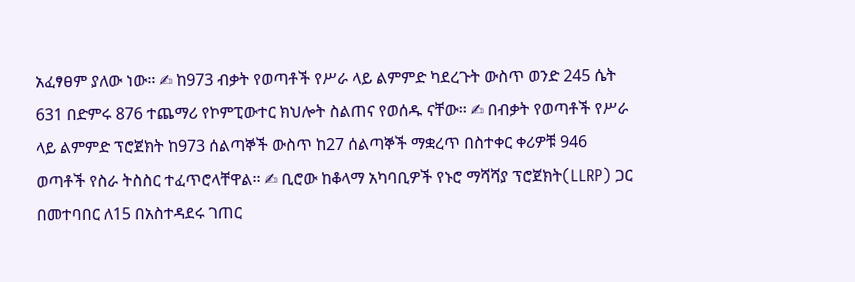አፈፃፀም ያለው ነው፡፡ ✍ ከ973 ብቃት የወጣቶች የሥራ ላይ ልምምድ ካደረጉት ውስጥ ወንድ 245 ሴት 631 በድምሩ 876 ተጨማሪ የኮምፒውተር ክህሎት ስልጠና የወሰዱ ናቸው፡፡ ✍ በብቃት የወጣቶች የሥራ ላይ ልምምድ ፕሮጀክት ከ973 ሰልጣኞች ውስጥ ከ27 ሰልጣኞች ማቋረጥ በስተቀር ቀሪዎቹ 946 ወጣቶች የስራ ትስስር ተፈጥሮላቸዋል፡፡ ✍ ቢሮው ከቆላማ አካባቢዎች የኑሮ ማሻሻያ ፕሮጀክት(LLRP) ጋር በመተባበር ለ15 በአስተዳደሩ ገጠር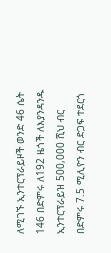ለሚገኙ ኢንተርፕራይዞች ወንድ 46 ሴት 146 በድምሩ ለ192 ዜጎች ለእያንዳንዱ ኢንተርፕራይዝ 500,000 ሺህ ብር በድምሩ 7.5 ሚሊዮን ብር ድጋፍ ተደርጎ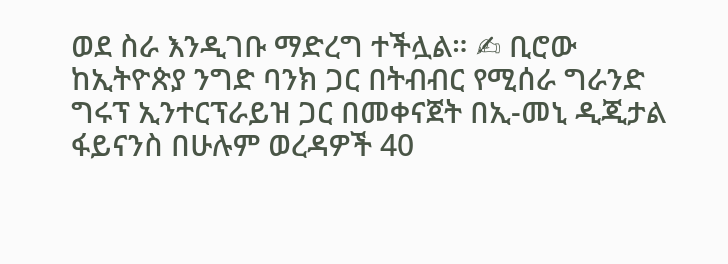ወደ ስራ እንዲገቡ ማድረግ ተችሏል። ✍ ቢሮው ከኢትዮጵያ ንግድ ባንክ ጋር በትብብር የሚሰራ ግራንድ ግሩፕ ኢንተርፕራይዝ ጋር በመቀናጀት በኢ-መኒ ዲጂታል ፋይናንስ በሁሉም ወረዳዎች 40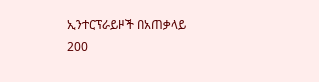ኢንተርፕራይዞች በአጠቃላይ 200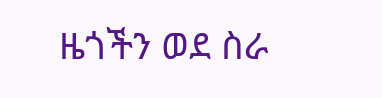ዜጎችን ወደ ስራ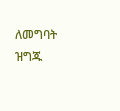ለመግባት ዝግጁ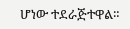ሆነው ተደራጅተዋል።